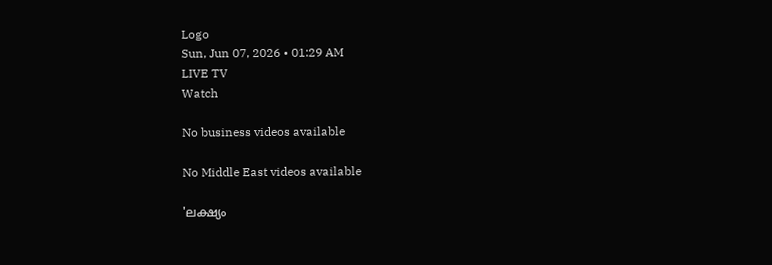Logo
Sun, Jun 07, 2026 • 01:29 AM
LIVE TV
Watch

No business videos available

No Middle East videos available

'ലക്ഷ്യം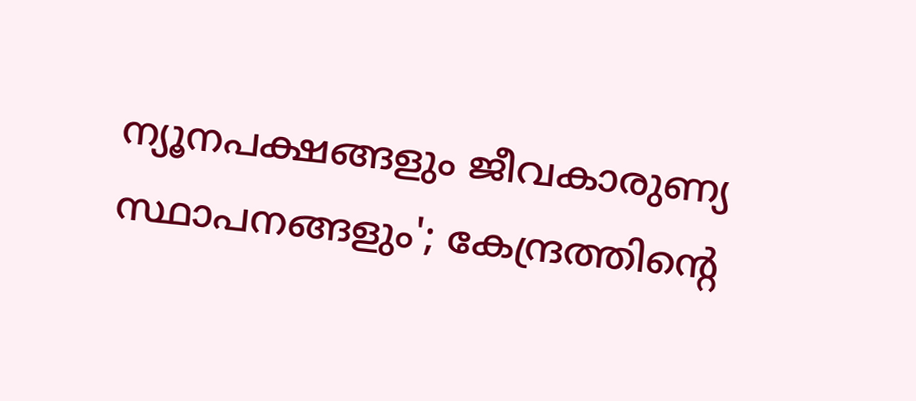ന്യൂനപക്ഷങ്ങളും ജീവകാരുണ്യ സ്ഥാപനങ്ങളും'; കേന്ദ്രത്തിന്റെ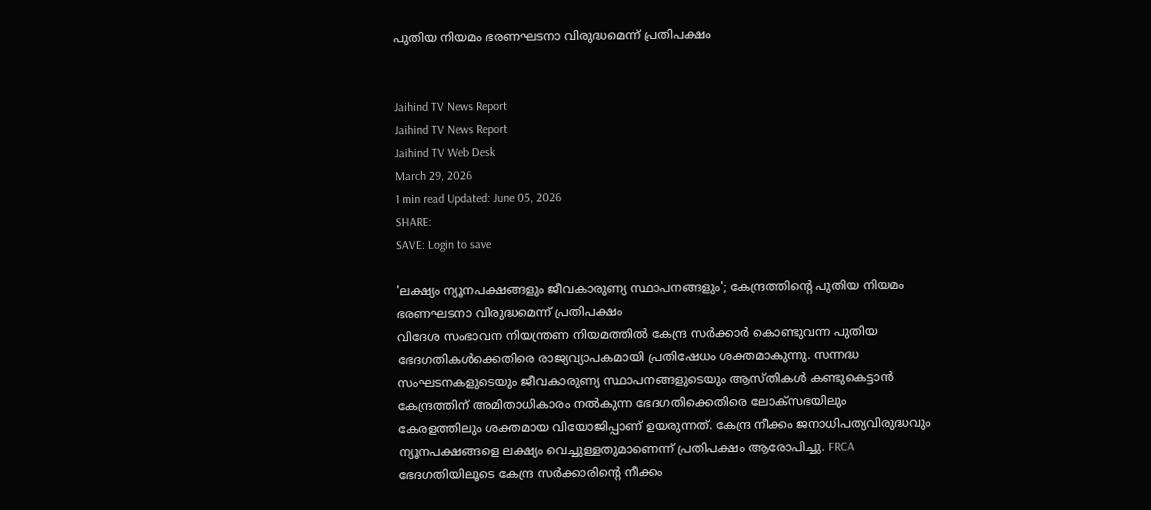പുതിയ നിയമം ഭരണഘടനാ വിരുദ്ധമെന്ന് പ്രതിപക്ഷം


Jaihind TV News Report
Jaihind TV News Report
Jaihind TV Web Desk
March 29, 2026
1 min read Updated: June 05, 2026
SHARE:
SAVE: Login to save

'ലക്ഷ്യം ന്യൂനപക്ഷങ്ങളും ജീവകാരുണ്യ സ്ഥാപനങ്ങളും'; കേന്ദ്രത്തിന്റെ പുതിയ നിയമം ഭരണഘടനാ വിരുദ്ധമെന്ന് പ്രതിപക്ഷം
വിദേശ സംഭാവന നിയന്ത്രണ നിയമത്തില്‍ കേന്ദ്ര സര്‍ക്കാര്‍ കൊണ്ടുവന്ന പുതിയ ഭേദഗതികള്‍ക്കെതിരെ രാജ്യവ്യാപകമായി പ്രതിഷേധം ശക്തമാകുന്നു. സന്നദ്ധ സംഘടനകളുടെയും ജീവകാരുണ്യ സ്ഥാപനങ്ങളുടെയും ആസ്തികള്‍ കണ്ടുകെട്ടാന്‍ കേന്ദ്രത്തിന് അമിതാധികാരം നല്‍കുന്ന ഭേദഗതിക്കെതിരെ ലോക്‌സഭയിലും കേരളത്തിലും ശക്തമായ വിയോജിപ്പാണ് ഉയരുന്നത്. കേന്ദ്ര നീക്കം ജനാധിപത്യവിരുദ്ധവും ന്യൂനപക്ഷങ്ങളെ ലക്ഷ്യം വെച്ചുള്ളതുമാണെന്ന് പ്രതിപക്ഷം ആരോപിച്ചു. FRCA ഭേദഗതിയിലൂടെ കേന്ദ്ര സര്‍ക്കാരിന്റെ നീക്കം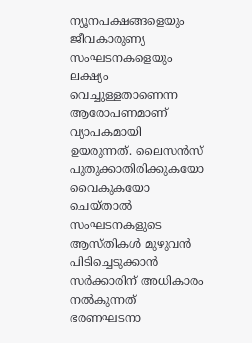ന്യൂനപക്ഷങ്ങളെയും ജീവകാരുണ്യ സംഘടനകളെയും ലക്ഷ്യം വെച്ചുള്ളതാണെന്ന ആരോപണമാണ് വ്യാപകമായി ഉയരുന്നത്. ലൈസന്‍സ് പുതുക്കാതിരിക്കുകയോ വൈകുകയോ ചെയ്താല്‍ സംഘടനകളുടെ ആസ്തികള്‍ മുഴുവന്‍ പിടിച്ചെടുക്കാന്‍ സര്‍ക്കാരിന് അധികാരം നല്‍കുന്നത് ഭരണഘടനാ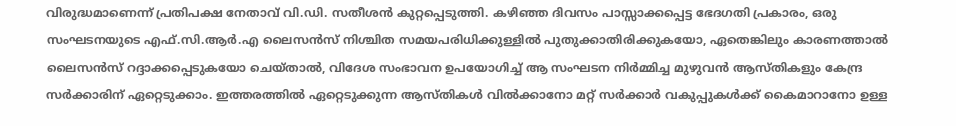വിരുദ്ധമാണെന്ന് പ്രതിപക്ഷ നേതാവ് വി.ഡി. സതീശന്‍ കുറ്റപ്പെടുത്തി. കഴിഞ്ഞ ദിവസം പാസ്സാക്കപ്പെട്ട ഭേദഗതി പ്രകാരം, ഒരു സംഘടനയുടെ എഫ്.സി.ആര്‍.എ ലൈസന്‍സ് നിശ്ചിത സമയപരിധിക്കുള്ളില്‍ പുതുക്കാതിരിക്കുകയോ, ഏതെങ്കിലും കാരണത്താല്‍ ലൈസന്‍സ് റദ്ദാക്കപ്പെടുകയോ ചെയ്താല്‍, വിദേശ സംഭാവന ഉപയോഗിച്ച് ആ സംഘടന നിര്‍മ്മിച്ച മുഴുവന്‍ ആസ്തികളും കേന്ദ്ര സര്‍ക്കാരിന് ഏറ്റെടുക്കാം. ഇത്തരത്തില്‍ ഏറ്റെടുക്കുന്ന ആസ്തികള്‍ വില്‍ക്കാനോ മറ്റ് സര്‍ക്കാര്‍ വകുപ്പുകള്‍ക്ക് കൈമാറാനോ ഉള്ള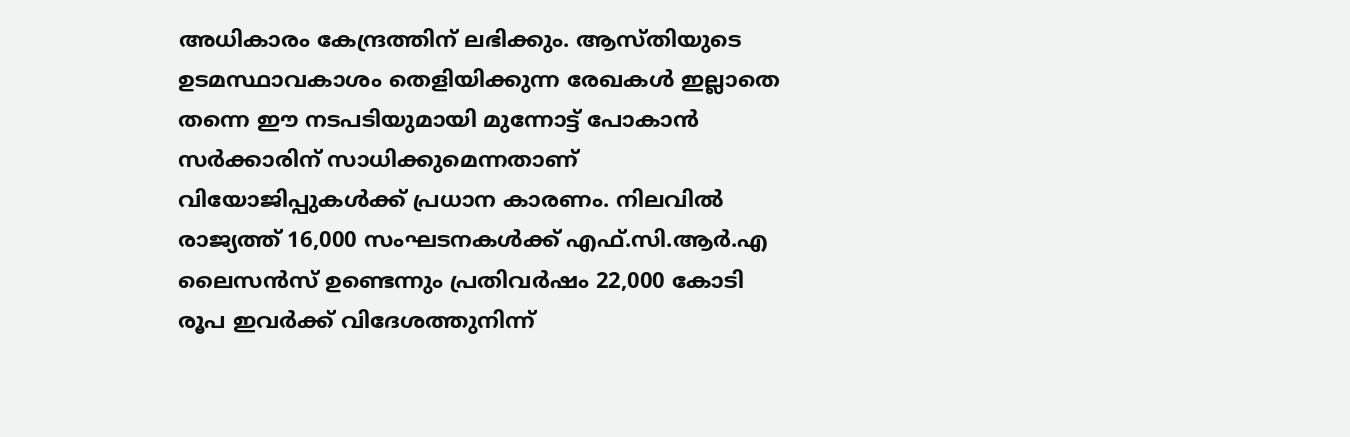അധികാരം കേന്ദ്രത്തിന് ലഭിക്കും. ആസ്തിയുടെ ഉടമസ്ഥാവകാശം തെളിയിക്കുന്ന രേഖകള്‍ ഇല്ലാതെ തന്നെ ഈ നടപടിയുമായി മുന്നോട്ട് പോകാന്‍ സര്‍ക്കാരിന് സാധിക്കുമെന്നതാണ് വിയോജിപ്പുകള്‍ക്ക് പ്രധാന കാരണം. നിലവില്‍ രാജ്യത്ത് 16,000 സംഘടനകള്‍ക്ക് എഫ്.സി.ആര്‍.എ ലൈസന്‍സ് ഉണ്ടെന്നും പ്രതിവര്‍ഷം 22,000 കോടി രൂപ ഇവര്‍ക്ക് വിദേശത്തുനിന്ന്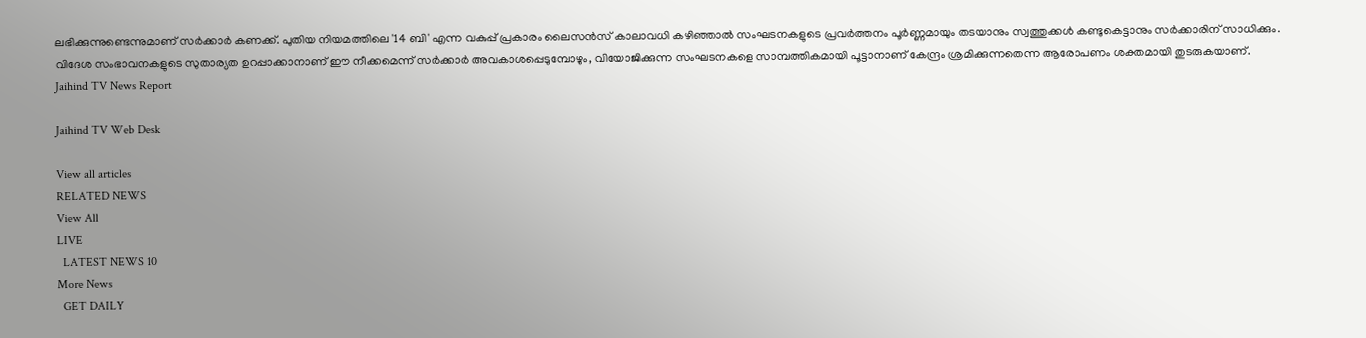ലഭിക്കുന്നുണ്ടെന്നുമാണ് സര്‍ക്കാര്‍ കണക്ക്. പുതിയ നിയമത്തിലെ '14 ബി' എന്ന വകുപ്പ് പ്രകാരം ലൈസന്‍സ് കാലാവധി കഴിഞ്ഞാല്‍ സംഘടനകളുടെ പ്രവര്‍ത്തനം പൂര്‍ണ്ണമായും തടയാനും സ്വത്തുക്കള്‍ കണ്ടുകെട്ടാനും സര്‍ക്കാരിന് സാധിക്കും. വിദേശ സംഭാവനകളുടെ സുതാര്യത ഉറപ്പാക്കാനാണ് ഈ നീക്കമെന്ന് സര്‍ക്കാര്‍ അവകാശപ്പെടുമ്പോഴും, വിയോജിക്കുന്ന സംഘടനകളെ സാമ്പത്തികമായി പൂട്ടാനാണ് കേന്ദ്രം ശ്രമിക്കുന്നതെന്ന ആരോപണം ശക്തമായി തുടരുകയാണ്.
Jaihind TV News Report

Jaihind TV Web Desk

View all articles
RELATED NEWS
View All
LIVE
  LATEST NEWS 10
More News
  GET DAILY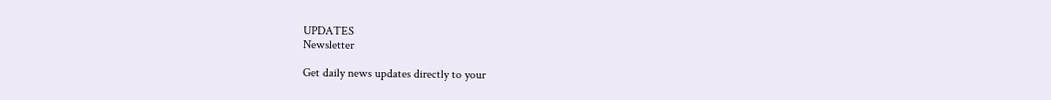UPDATES
Newsletter

Get daily news updates directly to your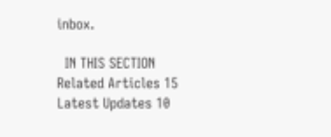inbox.

  IN THIS SECTION
Related Articles 15
Latest Updates 10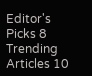Editor's Picks 8
Trending Articles 10